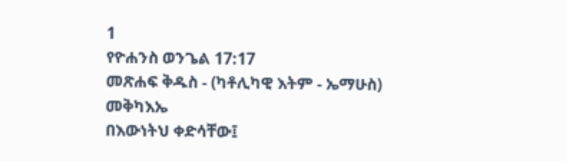1
የዮሐንስ ወንጌል 17:17
መጽሐፍ ቅዱስ - (ካቶሊካዊ እትም - ኤማሁስ)
መቅካእኤ
በእውነትህ ቀድሳቸው፤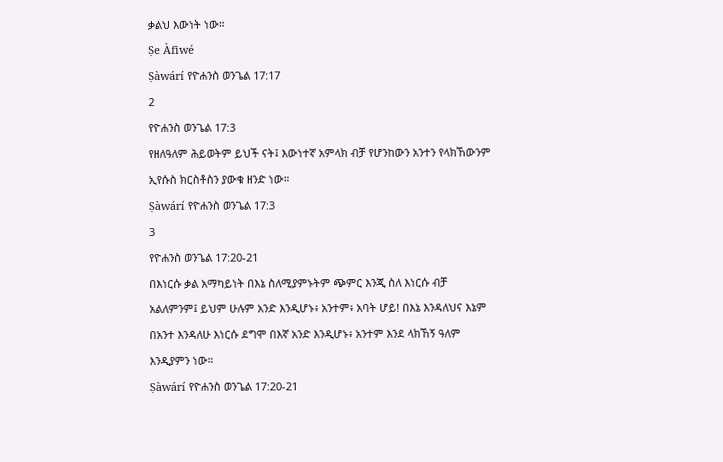ቃልህ እውነት ነው።
Ṣe Àfiwé
Ṣàwárí የዮሐንስ ወንጌል 17:17
2
የዮሐንስ ወንጌል 17:3
የዘለዓለም ሕይወትም ይህች ናት፤ እውነተኛ አምላክ ብቻ የሆንከውን አንተን የላክኸውንም ኢየሱስ ክርስቶስን ያውቁ ዘንድ ነው።
Ṣàwárí የዮሐንስ ወንጌል 17:3
3
የዮሐንስ ወንጌል 17:20-21
በእነርሱ ቃል አማካይነት በእኔ ስለሚያምኑትም ጭምር እንጂ ስለ እነርሱ ብቻ አልለምንም፤ ይህም ሁሉም አንድ እንዲሆኑ፥ አንተም፥ አባት ሆይ! በእኔ እንዳለህና እኔም በአንተ እንዳለሁ እነርሱ ደግሞ በእኛ አንድ እንዲሆኑ፥ አንተም እንደ ላክኸኝ ዓለም እንዲያምን ነው።
Ṣàwárí የዮሐንስ ወንጌል 17:20-21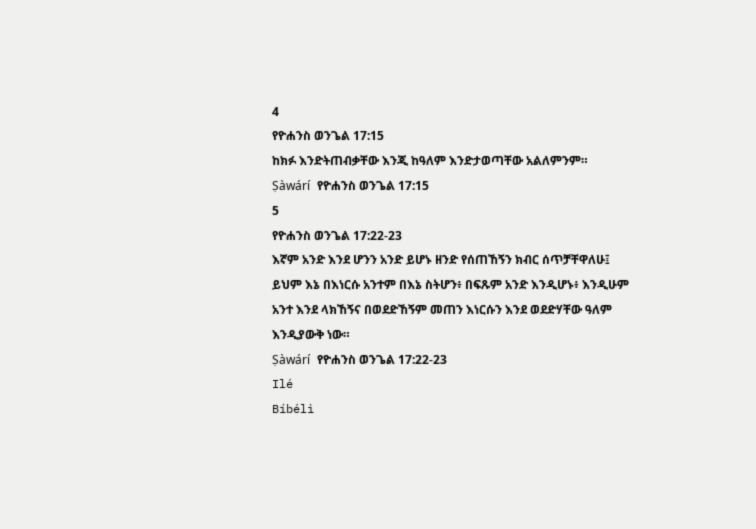4
የዮሐንስ ወንጌል 17:15
ከክፉ እንድትጠብቃቸው እንጂ ከዓለም እንድታወጣቸው አልለምንም።
Ṣàwárí የዮሐንስ ወንጌል 17:15
5
የዮሐንስ ወንጌል 17:22-23
እኛም አንድ እንደ ሆንን አንድ ይሆኑ ዘንድ የሰጠኸኝን ክብር ሰጥቻቸዋለሁ፤ ይህም እኔ በእነርሱ አንተም በእኔ ስትሆን፥ በፍጹም አንድ እንዲሆኑ፥ እንዲሁም አንተ እንደ ላክኸኝና በወደድኸኝም መጠን እነርሱን እንደ ወደድሃቸው ዓለም እንዲያውቅ ነው።
Ṣàwárí የዮሐንስ ወንጌል 17:22-23
Ilé
Bíbélì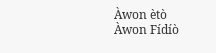Àwon ètò
Àwon Fídíò